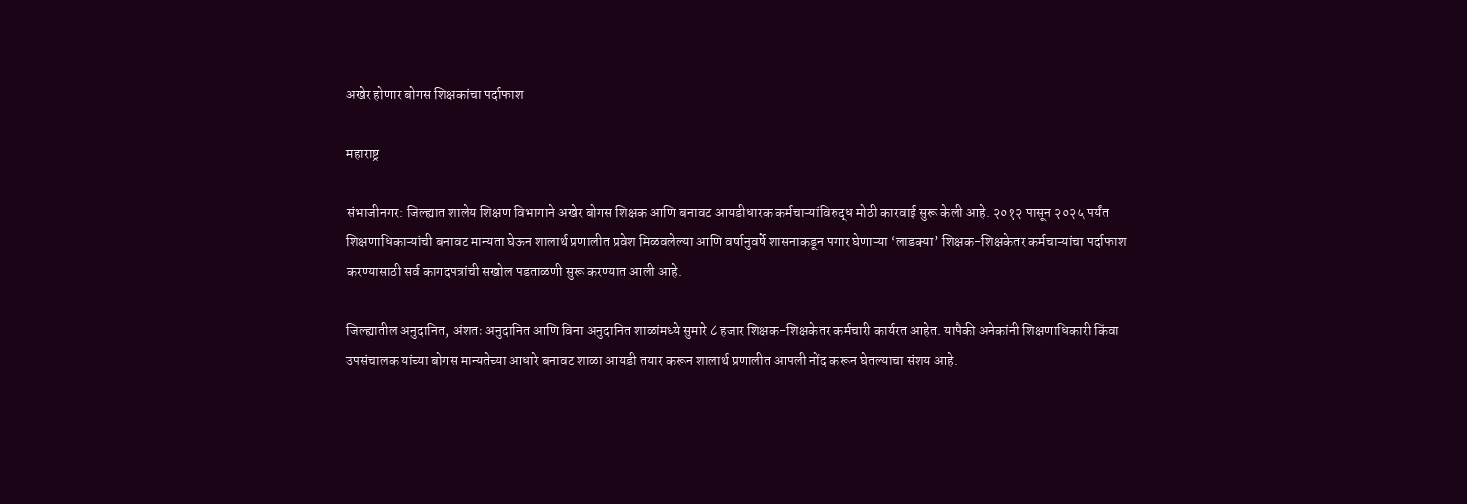अखेर होणार बोगस शिक्षकांचा पर्दाफाश

महाराष्ट्र

संभाजीनगर: जिल्ह्यात शालेय शिक्षण विभागाने अखेर बोगस शिक्षक आणि बनावट आयडीधारक कर्मचाऱ्यांविरुद्ध मोठी कारवाई सुरू केली आहे. २०१२ पासून २०२५ पर्यंत शिक्षणाधिकाऱ्यांची बनावट मान्यता घेऊन शालार्थ प्रणालीत प्रवेश मिळवलेल्या आणि वर्षानुवर्षे शासनाकडून पगार घेणाऱ्या ‘लाडक्या’ शिक्षक-शिक्षकेतर कर्मचाऱ्यांचा पर्दाफाश करण्यासाठी सर्व कागदपत्रांची सखोल पडताळणी सुरू करण्यात आली आहे.

जिल्ह्यातील अनुदानित, अंशतः अनुदानित आणि विना अनुदानित शाळांमध्ये सुमारे ८ हजार शिक्षक-शिक्षकेतर कर्मचारी कार्यरत आहेत. यापैकी अनेकांनी शिक्षणाधिकारी किंवा उपसंचालक यांच्या बोगस मान्यतेच्या आधारे बनावट शाळा आयडी तयार करून शालार्थ प्रणालीत आपली नोंद करून घेतल्याचा संशय आहे.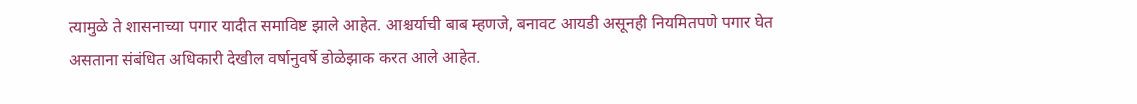त्यामुळे ते शासनाच्या पगार यादीत समाविष्ट झाले आहेत. आश्चर्याची बाब म्हणजे, बनावट आयडी असूनही नियमितपणे पगार घेत असताना संबंधित अधिकारी देखील वर्षानुवर्षे डोळेझाक करत आले आहेत.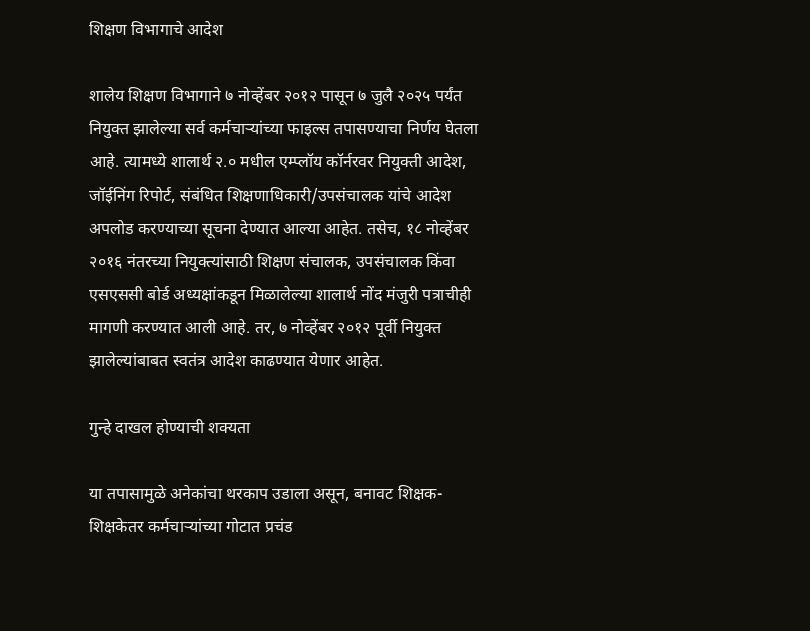शिक्षण विभागाचे आदेश

शालेय शिक्षण विभागाने ७ नोव्हेंबर २०१२ पासून ७ जुलै २०२५ पर्यंत नियुक्त झालेल्या सर्व कर्मचाऱ्यांच्या फाइल्स तपासण्याचा निर्णय घेतला आहे. त्यामध्ये शालार्थ २.० मधील एम्प्लॉय कॉर्नरवर नियुक्ती आदेश, जॉईनिंग रिपोर्ट, संबंधित शिक्षणाधिकारी/उपसंचालक यांचे आदेश अपलोड करण्याच्या सूचना देण्यात आल्या आहेत. तसेच, १८ नोव्हेंबर २०१६ नंतरच्या नियुक्त्यांसाठी शिक्षण संचालक, उपसंचालक किंवा एसएससी बोर्ड अध्यक्षांकडून मिळालेल्या शालार्थ नोंद मंजुरी पत्राचीही मागणी करण्यात आली आहे. तर, ७ नोव्हेंबर २०१२ पूर्वी नियुक्त झालेल्यांबाबत स्वतंत्र आदेश काढण्यात येणार आहेत.

गुन्हे दाखल होण्याची शक्यता

या तपासामुळे अनेकांचा थरकाप उडाला असून, बनावट शिक्षक-शिक्षकेतर कर्मचाऱ्यांच्या गोटात प्रचंड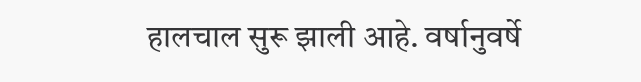हालचाल सुरू झाली आहे. वर्षानुवर्षे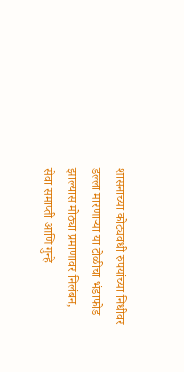शासनाच्या कोट्यवधी रुपयांच्या निधीवर डल्ला मारणाऱ्या या टोळीचा भंडाफोड झाल्यास मोठ्या प्रमाणावर निलंबन, सेवा समाप्ती आणि गुन्हे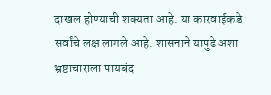दाखल होण्याची शक्यता आहे. या कारवाईकडे सर्वांचे लक्ष लागले आहे. शासनाने यापुढे अशा भ्रष्टाचाराला पायबंद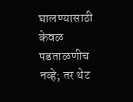घालण्यासाठी केवळ पडताळणीच नव्हे; तर थेट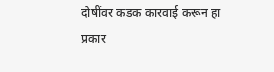दोषींवर कडक कारवाई करून हा प्रकार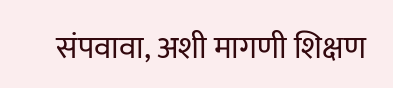संपवावा, अशी मागणी शिक्षण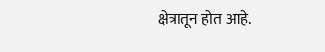क्षेत्रातून होत आहे.